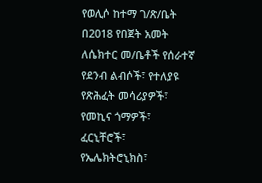የወሊሶ ከተማ ገ/ጽ/ቤት በ2018 የበጀት አመት ለሴክተር መ/ቤቶች የሰራተኛ የደንብ ልብሶች፣ የተለያዩ የጽሕፈት መሳሪያዎች፣ የመኪና ጎማዎች፣ ፈርኒቸሮች፣ የኤሌክትሮኒክስ፣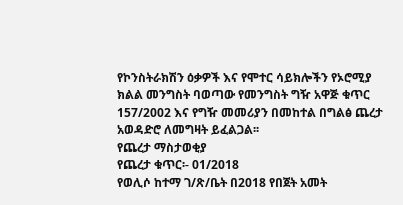የኮንስትራክሽን ዕቃዎች እና የሞተር ሳይክሎችን የኦሮሚያ ክልል መንግስት ባወጣው የመንግስት ግዥ አዋጅ ቁጥር 157/2002 እና የግዥ መመሪያን በመከተል በግልፅ ጨረታ አወዳድሮ ለመግዛት ይፈልጋል፡፡
የጨረታ ማስታወቂያ
የጨረታ ቁጥር፡- 01/2018
የወሊሶ ከተማ ገ/ጽ/ቤት በ2018 የበጀት አመት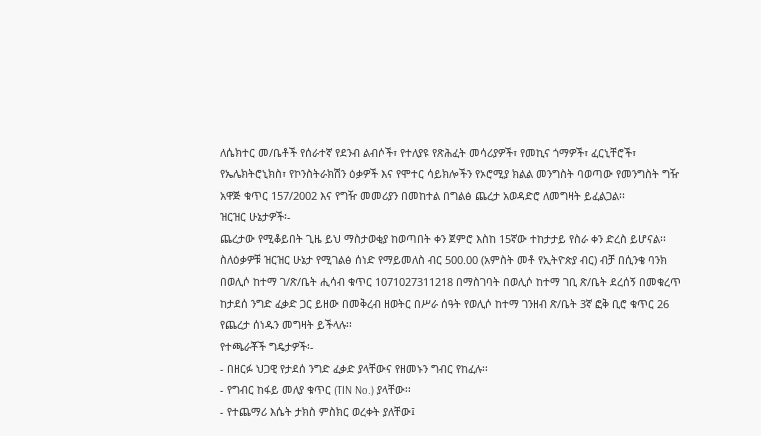ለሴክተር መ/ቤቶች የሰራተኛ የደንብ ልብሶች፣ የተለያዩ የጽሕፈት መሳሪያዎች፣ የመኪና ጎማዎች፣ ፈርኒቸሮች፣ የኤሌክትሮኒክስ፣ የኮንስትራክሽን ዕቃዎች እና የሞተር ሳይክሎችን የኦሮሚያ ክልል መንግስት ባወጣው የመንግስት ግዥ አዋጅ ቁጥር 157/2002 እና የግዥ መመሪያን በመከተል በግልፅ ጨረታ አወዳድሮ ለመግዛት ይፈልጋል፡፡
ዝርዝር ሁኔታዎች፡-
ጨረታው የሚቆይበት ጊዜ ይህ ማስታወቂያ ከወጣበት ቀን ጀምሮ እስከ 15ኛው ተከታታይ የስራ ቀን ድረስ ይሆናል፡፡ ስለዕቃዎቹ ዝርዝር ሁኔታ የሚገልፅ ሰነድ የማይመለስ ብር 500.00 (አምስት መቶ የኢትዮጵያ ብር) ብቻ በሲንቄ ባንክ በወሊሶ ከተማ ገ/ጽ/ቤት ሒሳብ ቁጥር 1071027311218 በማስገባት በወሊሶ ከተማ ገቢ ጽ/ቤት ደረሰኝ በመቁረጥ ከታደሰ ንግድ ፈቃድ ጋር ይዘው በመቅረብ ዘወትር በሥራ ሰዓት የወሊሶ ከተማ ገንዘብ ጽ/ቤት 3ኛ ፎቅ ቢሮ ቁጥር 26 የጨረታ ሰነዱን መግዛት ይችላሉ፡፡
የተጫራቾች ግዴታዎች፡-
- በዘርፉ ህጋዊ የታደሰ ንግድ ፈቃድ ያላቸውና የዘመኑን ግብር የከፈሉ፡፡
- የግብር ከፋይ መለያ ቁጥር (TIN No.) ያላቸው፡፡
- የተጨማሪ እሴት ታክስ ምስክር ወረቀት ያለቸው፤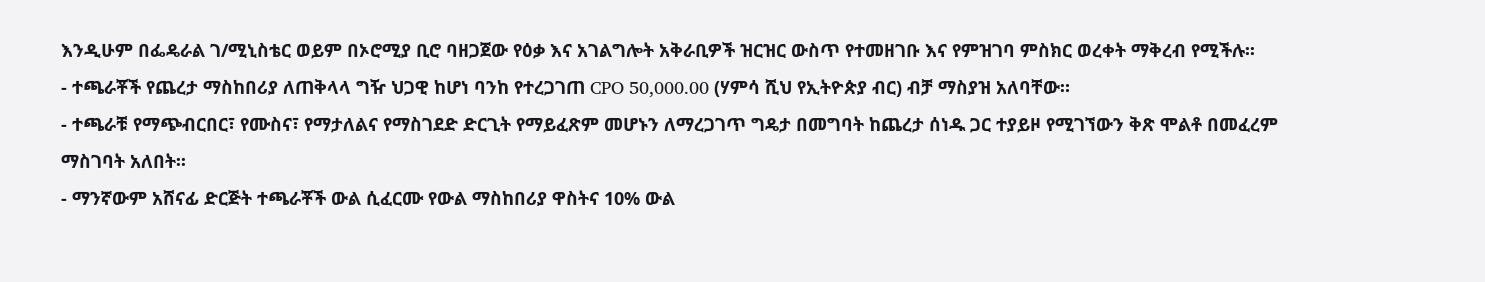እንዲሁም በፌዴራል ገ/ሚኒስቴር ወይም በኦሮሚያ ቢሮ ባዘጋጀው የዕቃ እና አገልግሎት አቅራቢዎች ዝርዝር ውስጥ የተመዘገቡ እና የምዝገባ ምስክር ወረቀት ማቅረብ የሚችሉ፡፡
- ተጫራቾች የጨረታ ማስከበሪያ ለጠቅላላ ግዥ ህጋዊ ከሆነ ባንከ የተረጋገጠ CPO 50,000.00 (ሃምሳ ሺህ የኢትዮጵያ ብር) ብቻ ማስያዝ አለባቸው።
- ተጫራቹ የማጭብርበር፣ የሙስና፣ የማታለልና የማስገደድ ድርጊት የማይፈጽም መሆኑን ለማረጋገጥ ግዴታ በመግባት ከጨረታ ሰነዱ ጋር ተያይዞ የሚገኘውን ቅጽ ሞልቶ በመፈረም ማስገባት አለበት፡፡
- ማንኛውም አሸናፊ ድርጅት ተጫራቾች ውል ሲፈርሙ የውል ማስከበሪያ ዋስትና 10% ውል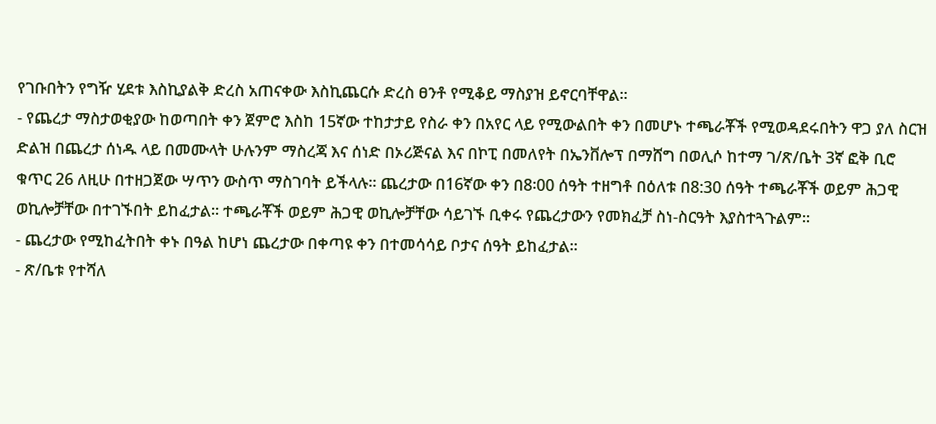የገቡበትን የግዥ ሂደቱ እስኪያልቅ ድረስ አጠናቀው እስኪጨርሱ ድረስ ፀንቶ የሚቆይ ማስያዝ ይኖርባቸዋል፡፡
- የጨረታ ማስታወቂያው ከወጣበት ቀን ጀምሮ እስከ 15ኛው ተከታታይ የስራ ቀን በአየር ላይ የሚውልበት ቀን በመሆኑ ተጫራቾች የሚወዳደሩበትን ዋጋ ያለ ስርዝ ድልዝ በጨረታ ሰነዱ ላይ በመሙላት ሁሉንም ማስረጃ እና ሰነድ በኦሪጅናል እና በኮፒ በመለየት በኤንቨሎፕ በማሸግ በወሊሶ ከተማ ገ/ጽ/ቤት 3ኛ ፎቅ ቢሮ ቁጥር 26 ለዚሁ በተዘጋጀው ሣጥን ውስጥ ማስገባት ይችላሉ፡፡ ጨረታው በ16ኛው ቀን በ8፡00 ሰዓት ተዘግቶ በዕለቱ በ8:30 ሰዓት ተጫራቾች ወይም ሕጋዊ ወኪሎቻቸው በተገኙበት ይከፈታል፡፡ ተጫራቾች ወይም ሕጋዊ ወኪሎቻቸው ሳይገኙ ቢቀሩ የጨረታውን የመክፈቻ ስነ-ስርዓት እያስተጓጉልም፡፡
- ጨረታው የሚከፈትበት ቀኑ በዓል ከሆነ ጨረታው በቀጣዩ ቀን በተመሳሳይ ቦታና ሰዓት ይከፈታል፡፡
- ጽ/ቤቱ የተሻለ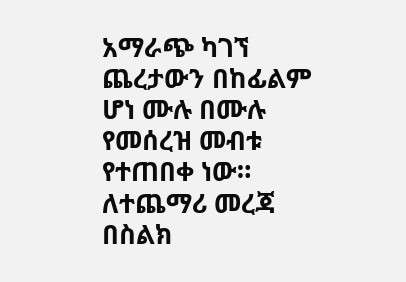አማራጭ ካገኘ ጨረታውን በከፊልም ሆነ ሙሉ በሙሉ የመሰረዝ መብቱ የተጠበቀ ነው።
ለተጨማሪ መረጃ በስልክ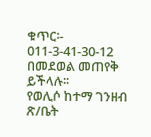ቁጥር፡- 011-3-41-30-12 በመደወል መጠየቅ ይችላሉ፡፡
የወሊሶ ከተማ ገንዘብ ጽ/ቤት